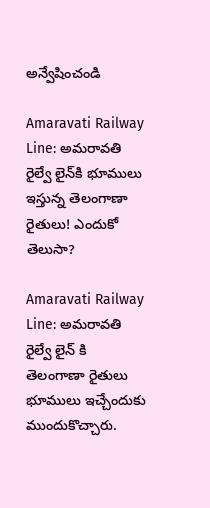అన్వేషించండి

Amaravati Railway Line: అమరావతి రైల్వే లైన్‌కి భూములు ఇస్తున్న తెలంగాణా రైతులు! ఎందుకో తెలుసా?

Amaravati Railway Line: అమరావతి రైల్వే లైన్ కి తెలంగాణా రైతులు భూములు ఇచ్చేందుకు ముందుకొచ్చారు.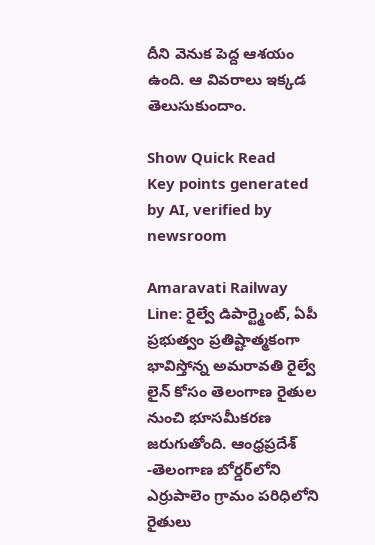దీని వెనుక పెద్ద ఆశయం ఉంది. ఆ వివరాలు ఇక్కడ తెలుసుకుందాం.

Show Quick Read
Key points generated by AI, verified by newsroom

Amaravati Railway Line: రైల్వే డిపార్ట్మెంట్, ఏపీ ప్రభుత్వం ప్రతిష్టాత్మకంగా భావిస్తోన్న అమరావతి రైల్వే లైన్ కోసం తెలంగాణ రైతుల నుంచి భూసమీకరణ జరుగుతోంది. ఆంధ్రప్రదేశ్ -తెలంగాణ బోర్డర్‌లోని ఎర్రుపాలెం గ్రామం పరిధిలోని రైతులు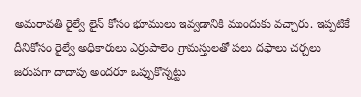అమరావతి రైల్వే లైన్ కోసం భూములు ఇవ్వడానికి ముందుకు వచ్చారు. ఇప్పటికే దీనికోసం రైల్వే అధికారులు ఎర్రుపాలెం గ్రామస్తులతో పలు దఫాలు చర్చలు జరుపగా దాదాపు అందరూ ఒప్పుకొన్నట్టు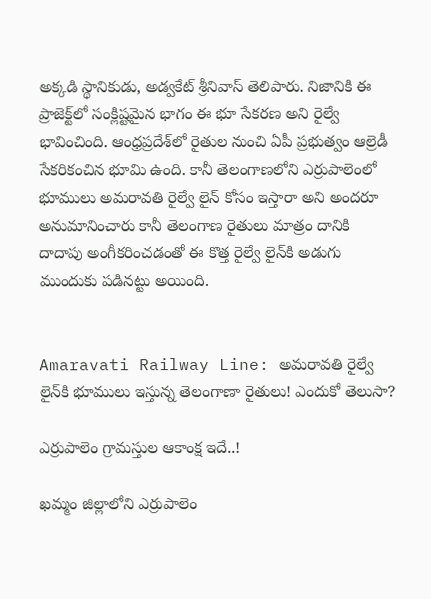అక్కడి స్థానికుడు, అడ్వకేట్ శ్రీనివాస్ తెలిపారు. నిజానికి ఈ ప్రాజెక్ట్‌లో సంక్లిష్టమైన భాగం ఈ భూ సేకరణ అని రైల్వే భావించింది. ఆంధ్రప్రదేశ్‌లో రైతుల నుంచి ఏపీ ప్రభుత్వం ఆల్రెడీ సేకరికంచిన భూమి ఉంది. కానీ తెలంగాణలోని ఎర్రుపాలెంలో భూములు అమరావతి రైల్వే లైన్ కోసం ఇస్తారా అని అందరూ అనుమానించారు కానీ తెలంగాణ రైతులు మాత్రం దానికి దాదాపు అంగీకరించడంతో ఈ కొత్త రైల్వే లైన్‌కి అడుగు ముందుకు పడినట్టు అయింది.


Amaravati Railway Line: అమరావతి రైల్వే లైన్‌కి భూములు ఇస్తున్న తెలంగాణా రైతులు! ఎందుకో తెలుసా?

ఎర్రుపాలెం గ్రామస్తుల ఆకాంక్ష ఇదే..!

ఖమ్మం జిల్లాలోని ఎర్రుపాలెం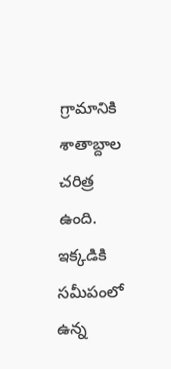గ్రామానికి శాతాబ్దాల చరిత్ర ఉంది. ఇక్కడికి సమీపంలో ఉన్న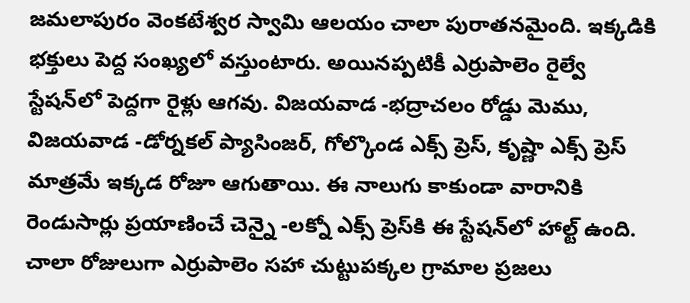జమలాపురం వెంకటేశ్వర స్వామి ఆలయం చాలా పురాతనమైంది. ఇక్కడికి భక్తులు పెద్ద సంఖ్యలో వస్తుంటారు. అయినప్పటికీ ఎర్రుపాలెం రైల్వే స్టేషన్‌లో పెద్దగా రైళ్లు ఆగవు. విజయవాడ -భద్రాచలం రోడ్డు మెము, విజయవాడ -డోర్నకల్ ప్యాసింజర్, గోల్కొండ ఎక్స్ ప్రెస్, కృష్ణా ఎక్స్ ప్రెస్ మాత్రమే ఇక్కడ రోజూ ఆగుతాయి. ఈ నాలుగు కాకుండా వారానికి రెండుసార్లు ప్రయాణించే చెన్నై -లక్నో ఎక్స్ ప్రెస్‌కి ఈ స్టేషన్‌లో హాల్ట్ ఉంది. చాలా రోజులుగా ఎర్రుపాలెం సహా చుట్టుపక్కల గ్రామాల ప్రజలు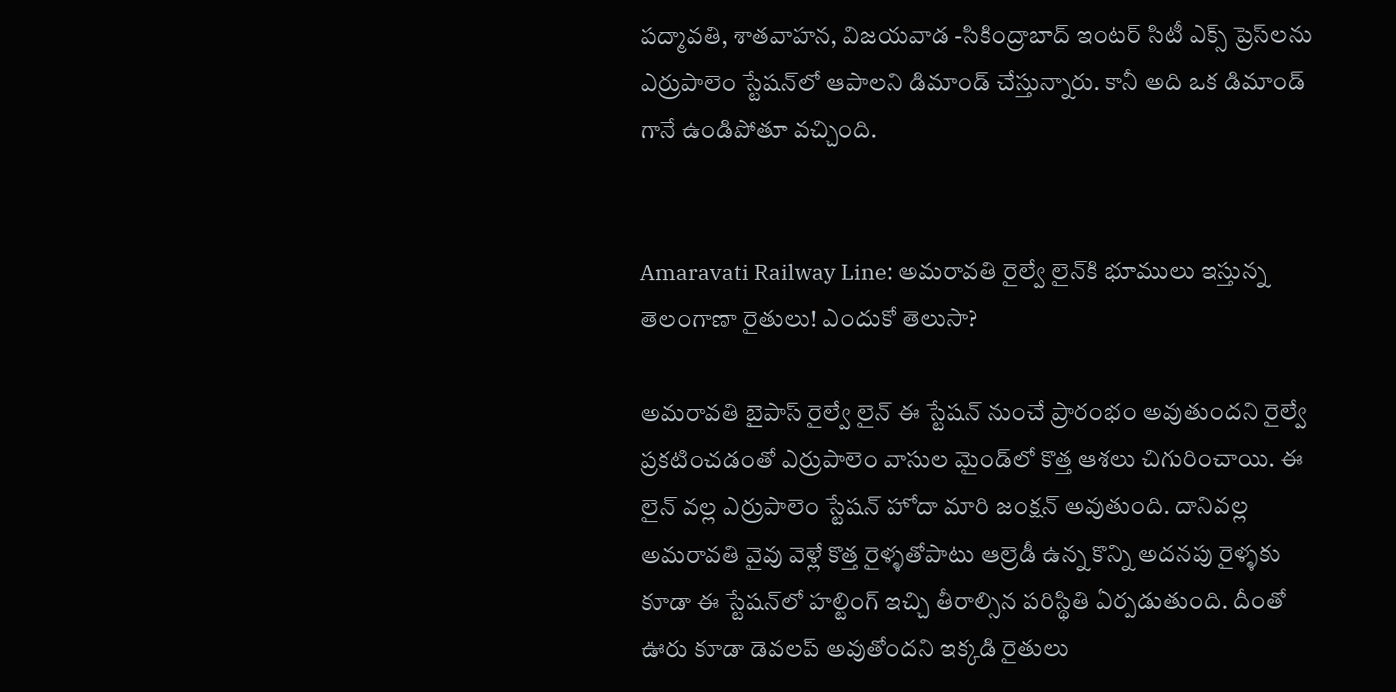పద్మావతి, శాతవాహన, విజయవాడ -సికింద్రాబాద్ ఇంటర్ సిటీ ఎక్స్ ప్రెస్‌లను ఎర్రుపాలెం స్టేషన్‌లో ఆపాలని డిమాండ్ చేస్తున్నారు. కానీ అది ఒక డిమాండ్ గానే ఉండిపోతూ వచ్చింది.


Amaravati Railway Line: అమరావతి రైల్వే లైన్‌కి భూములు ఇస్తున్న తెలంగాణా రైతులు! ఎందుకో తెలుసా?

అమరావతి బైపాస్ రైల్వే లైన్ ఈ స్టేషన్ నుంచే ప్రారంభం అవుతుందని రైల్వే ప్రకటించడంతో ఎర్రుపాలెం వాసుల మైండ్‌లో కొత్త ఆశలు చిగురించాయి. ఈ లైన్ వల్ల ఎర్రుపాలెం స్టేషన్ హోదా మారి జంక్షన్ అవుతుంది. దానివల్ల అమరావతి వైవు వెళ్లే కొత్త రైళ్ళతోపాటు ఆల్రెడీ ఉన్న కొన్ని అదనపు రైళ్ళకు కూడా ఈ స్టేషన్‌లో హల్టింగ్ ఇచ్చి తీరాల్సిన పరిస్థితి ఏర్పడుతుంది. దీంతో ఊరు కూడా డెవలప్ అవుతోందని ఇక్కడి రైతులు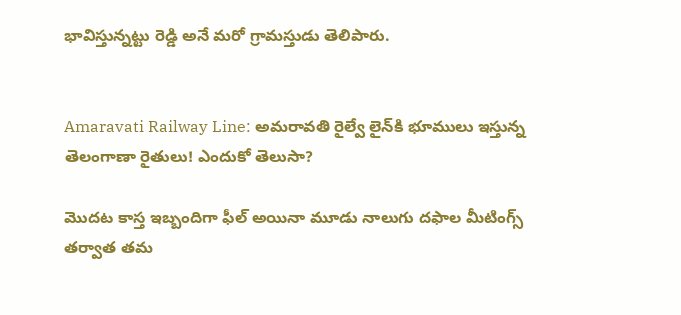భావిస్తున్నట్టు రెడ్డి అనే మరో గ్రామస్తుడు తెలిపారు.


Amaravati Railway Line: అమరావతి రైల్వే లైన్‌కి భూములు ఇస్తున్న తెలంగాణా రైతులు! ఎందుకో తెలుసా?

మొదట కాస్త ఇబ్బందిగా ఫీల్ అయినా మూడు నాలుగు దఫాల మీటింగ్స్ తర్వాత తమ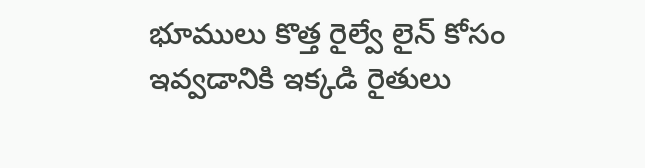భూములు కొత్త రైల్వే లైన్ కోసం ఇవ్వడానికి ఇక్కడి రైతులు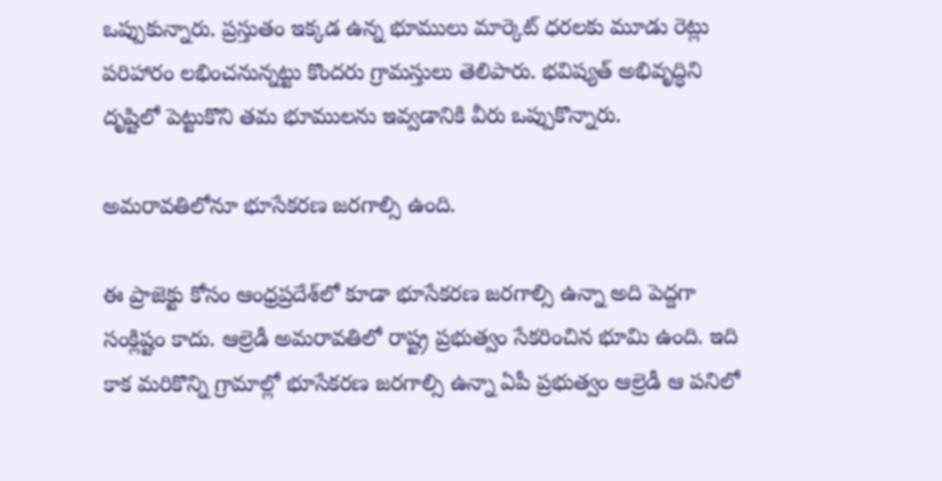ఒప్పుకున్నారు. ప్రస్తుతం ఇక్కడ ఉన్న భూములు మార్కెట్ ధరలకు మూడు రెట్లు పరిహారం లభించనున్నట్టు కొందరు గ్రామస్తులు తెలిపారు. భవిష్యత్ అభివృద్ధిని దృష్టిలో పెట్టుకొని తమ భూములను ఇవ్వడానికి వీరు ఒప్పుకొన్నారు.

అమరావతిలోనూ భూసేకరణ జరగాల్సి ఉంది.

ఈ ప్రాజెక్టు కోసం ఆంధ్రప్రదేశ్‌లో కూడా భూసేకరణ జరగాల్సి ఉన్నా అది పెద్దగా సంక్లిష్టం కాదు. ఆల్రెడీ అమరావతిలో రాష్ట్ర ప్రభుత్వం సేకరించిన భూమి ఉంది. ఇది కాక మరికొన్ని గ్రామాల్లో భూసేకరణ జరగాల్సి ఉన్నా ఏపీ ప్రభుత్వం ఆల్రెడీ ఆ పనిలో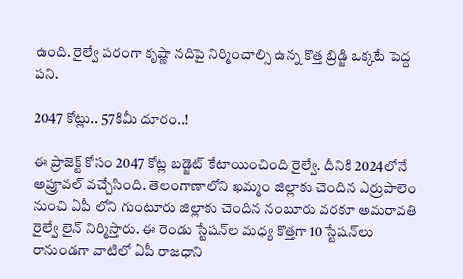ఉంది. రైల్వే పరంగా కృష్ణా నదిపై నిర్మించాల్సి ఉన్న కొత్త బ్రిడ్జి ఒక్కటే పెద్ద పని.

2047 కోట్లు.. 57కిమీ దూరం..!

ఈ ప్రాజెక్ట్ కోసం 2047 కోట్ల బడ్జెట్ కేటాయించింది రైల్వే. దీనికి 2024లోనే అప్రూవల్ వచ్చేసింది. తెలంగాణాలోని ఖమ్మం జిల్లాకు చెందిన ఎర్రుపాలెం నుంచి ఏపీ లోని గుంటూరు జిల్లాకు చెందిన నంబూరు వరకూ అమరావతి రైల్వే లైన్ నిర్మిస్తారు. ఈ రెండు స్టేషన్‌ల మధ్య కొత్తగా 10 స్టేషన్‌లు రానుండగా వాటిలో ఏపీ రాజధాని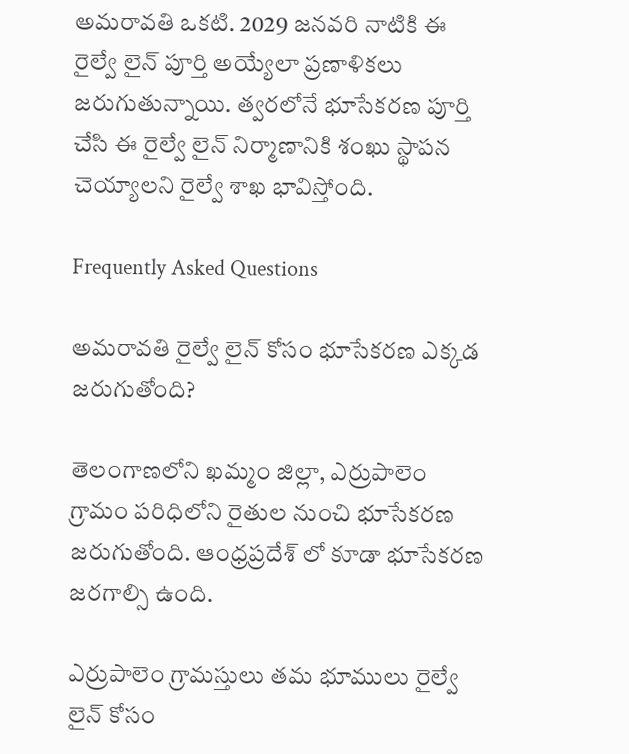అమరావతి ఒకటి. 2029 జనవరి నాటికి ఈ రైల్వే లైన్ పూర్తి అయ్యేలా ప్రణాళికలు జరుగుతున్నాయి. త్వరలోనే భూసేకరణ పూర్తి చేసి ఈ రైల్వే లైన్ నిర్మాణానికి శంఖు స్థాపన చెయ్యాలని రైల్వే శాఖ భావిస్తోంది.

Frequently Asked Questions

అమరావతి రైల్వే లైన్ కోసం భూసేకరణ ఎక్కడ జరుగుతోంది?

తెలంగాణలోని ఖమ్మం జిల్లా, ఎర్రుపాలెం గ్రామం పరిధిలోని రైతుల నుంచి భూసేకరణ జరుగుతోంది. ఆంధ్రప్రదేశ్ లో కూడా భూసేకరణ జరగాల్సి ఉంది.

ఎర్రుపాలెం గ్రామస్తులు తమ భూములు రైల్వే లైన్ కోసం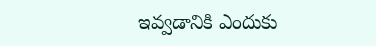ఇవ్వడానికి ఎందుకు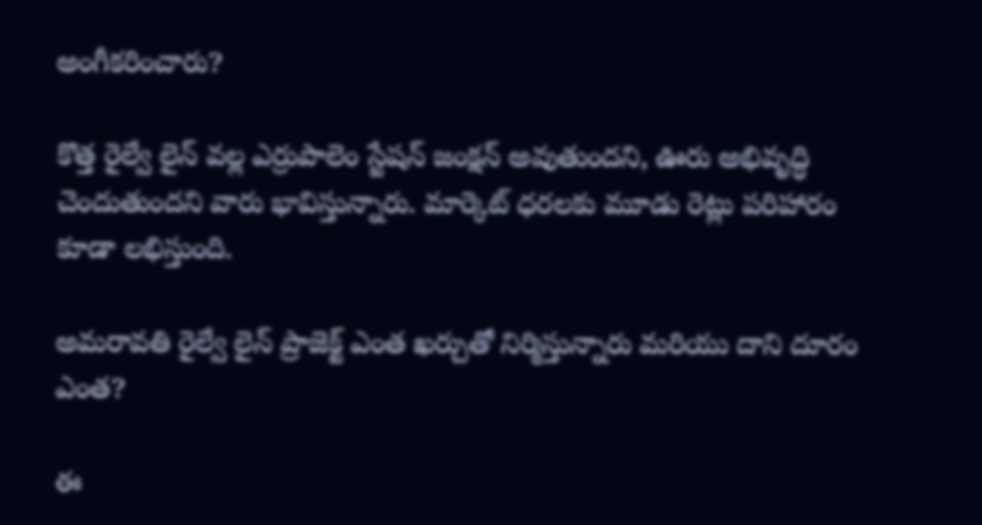అంగీకరించారు?

కొత్త రైల్వే లైన్ వల్ల ఎర్రుపాలెం స్టేషన్ జంక్షన్ అవుతుందని, ఊరు అభివృద్ధి చెందుతుందని వారు భావిస్తున్నారు. మార్కెట్ ధరలకు మూడు రెట్లు పరిహారం కూడా లభిస్తుంది.

అమరావతి రైల్వే లైన్ ప్రాజెక్ట్ ఎంత ఖర్చుతో నిర్మిస్తున్నారు మరియు దాని దూరం ఎంత?

ఈ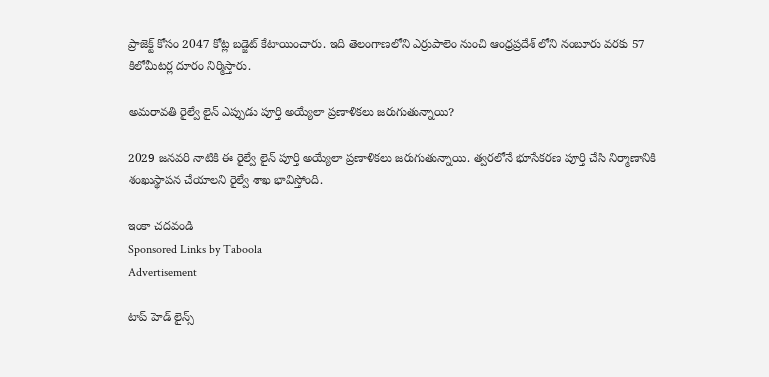ప్రాజెక్ట్ కోసం 2047 కోట్ల బడ్జెట్ కేటాయించారు. ఇది తెలంగాణలోని ఎర్రుపాలెం నుంచి ఆంధ్రప్రదేశ్ లోని నంబూరు వరకు 57 కిలోమీటర్ల దూరం నిర్మిస్తారు.

అమరావతి రైల్వే లైన్ ఎప్పుడు పూర్తి అయ్యేలా ప్రణాళికలు జరుగుతున్నాయి?

2029 జనవరి నాటికి ఈ రైల్వే లైన్ పూర్తి అయ్యేలా ప్రణాళికలు జరుగుతున్నాయి. త్వరలోనే భూసేకరణ పూర్తి చేసి నిర్మాణానికి శంఖుస్థాపన చేయాలని రైల్వే శాఖ భావిస్తోంది.

ఇంకా చదవండి
Sponsored Links by Taboola
Advertisement

టాప్ హెడ్ లైన్స్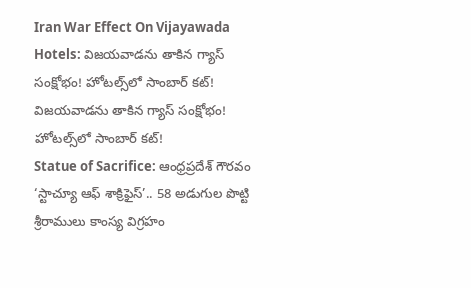Iran War Effect On Vijayawada Hotels: విజయవాడను తాకిన గ్యాస్ సంక్షోభం! హోటల్స్‌లో సాంబార్ కట్!
విజయవాడను తాకిన గ్యాస్ సంక్షోభం! హోటల్స్‌లో సాంబార్ కట్!
Statue of Sacrifice: ఆంధ్రప్రదేశ్ గౌరవం ‘స్టాచ్యూ ఆఫ్ శాక్రిఫైస్’.. 58 అడుగుల పొట్టి శ్రీరాములు కాంస్య విగ్రహం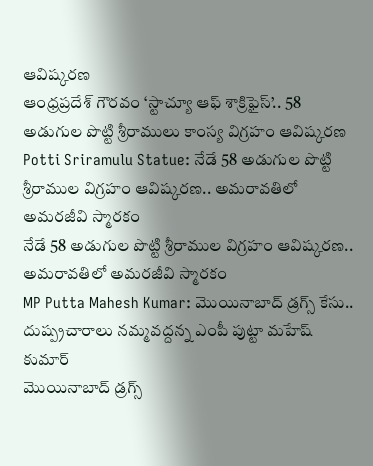ఆవిష్కరణ
ఆంధ్రప్రదేశ్ గౌరవం ‘స్టాచ్యూ ఆఫ్ శాక్రిఫైస్’.. 58 అడుగుల పొట్టి శ్రీరాములు కాంస్య విగ్రహం ఆవిష్కరణ
Potti Sriramulu Statue: నేడే 58 అడుగుల పొట్టి శ్రీరాముల విగ్రహం ఆవిష్కరణ.. అమరావతిలో అమరజీవి స్మారకం
నేడే 58 అడుగుల పొట్టి శ్రీరాముల విగ్రహం ఆవిష్కరణ.. అమరావతిలో అమరజీవి స్మారకం
MP Putta Mahesh Kumar: మొయినాబాద్ డ్రగ్స్ కేసు.. దుష్ప్రచారాలు నమ్మవద్దన్న ఎంపీ పుట్టా మహేష్ కుమార్
మొయినాబాద్ డ్రగ్స్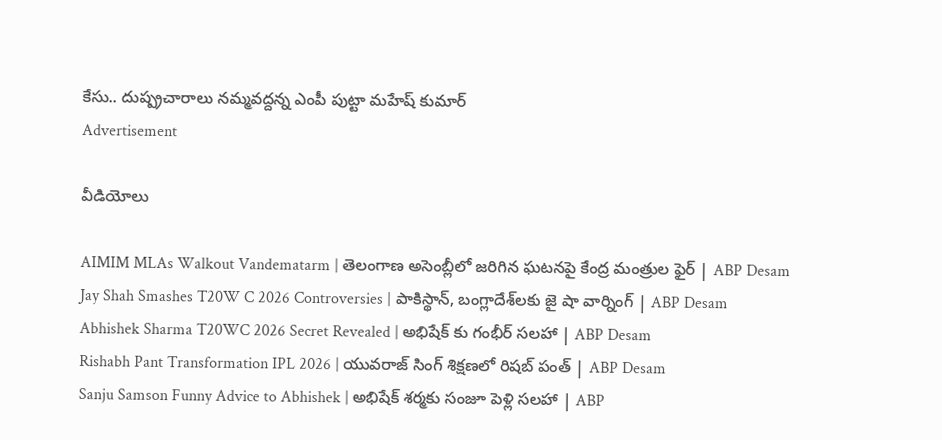కేసు.. దుష్ప్రచారాలు నమ్మవద్దన్న ఎంపీ పుట్టా మహేష్ కుమార్
Advertisement

వీడియోలు

AIMIM MLAs Walkout Vandematarm | తెలంగాణ అసెంబ్లీలో జరిగిన ఘటనపై కేంద్ర మంత్రుల ఫైర్ | ABP Desam
Jay Shah Smashes T20W C 2026 Controversies | పాకిస్థాన్, బంగ్లాదేశ్‌లకు జై షా వార్నింగ్ | ABP Desam
Abhishek Sharma T20WC 2026 Secret Revealed | అభిషేక్ కు గంభీర్ సలహా | ABP Desam
Rishabh Pant Transformation IPL 2026 | యువరాజ్ సింగ్ శిక్షణలో రిషబ్ పంత్ | ABP Desam
Sanju Samson Funny Advice to Abhishek | అభిషేక్ శర్మకు సంజూ పెళ్లి సలహా | ABP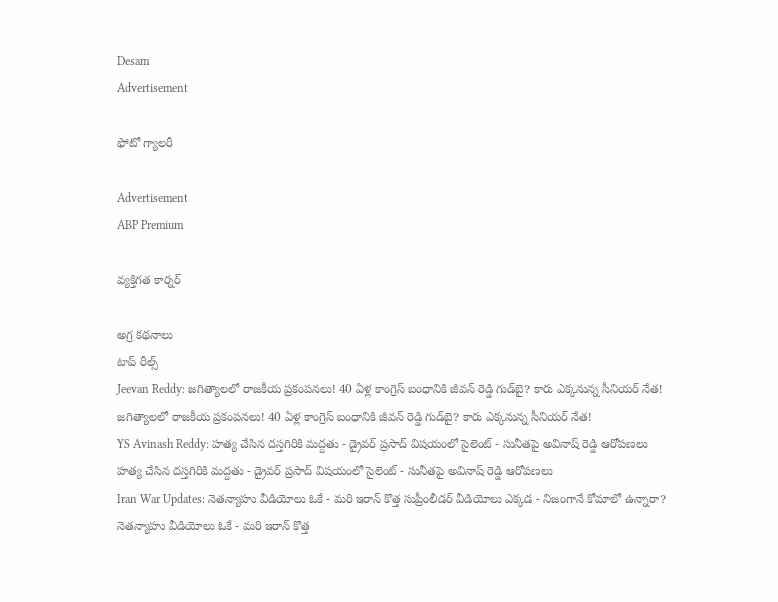Desam
Advertisement

ఫోటో గ్యాలరీ

Advertisement
ABP Premium

వ్యక్తిగత కార్నర్

అగ్ర కథనాలు
టాప్ రీల్స్
Jeevan Reddy: జగిత్యాలలో రాజకీయ ప్రకంపనలు! 40 ఏళ్ల కాంగ్రెస్‌ బంధానికి జీవన్ రెడ్డి గుడ్‌బై? కారు ఎక్కనున్న సీనియర్‌ నేత!
జగిత్యాలలో రాజకీయ ప్రకంపనలు! 40 ఏళ్ల కాంగ్రెస్‌ బంధానికి జీవన్ రెడ్డి గుడ్‌బై? కారు ఎక్కనున్న సీనియర్‌ నేత!
YS Avinash Reddy: హత్య చేసిన దస్తగిరికి మద్దతు - డ్రైవర్ ప్రసాద్ విషయంలో సైలెంట్ - సునీతపై అవినాష్ రెడ్డి ఆరోపణలు
హత్య చేసిన దస్తగిరికి మద్దతు - డ్రైవర్ ప్రసాద్ విషయంలో సైలెంట్ - సునీతపై అవినాష్ రెడ్డి ఆరోపణలు
Iran War Updates: నెతన్యాహు వీడియోలు ఓకే - మరి ఇరాన్ కొత్త సుప్రీంలీడర్ వీడియోలు ఎక్కడ - నిజంగానే కోమాలో ఉన్నారా?
నెతన్యాహు వీడియోలు ఓకే - మరి ఇరాన్ కొత్త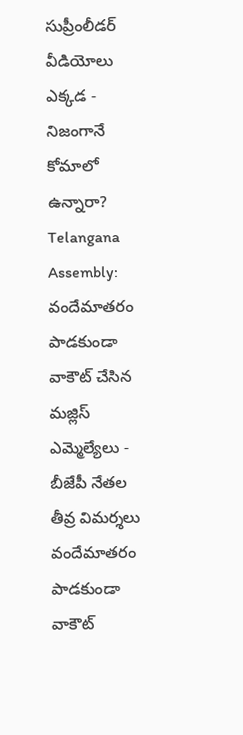సుప్రీంలీడర్ వీడియోలు ఎక్కడ - నిజంగానే కోమాలో ఉన్నారా?
Telangana Assembly: వందేమాతరం పాడకుండా వాకౌట్ చేసిన మజ్లిస్ ఎమ్మెల్యేలు - బీజేపీ నేతల తీవ్ర విమర్శలు
వందేమాతరం పాడకుండా వాకౌట్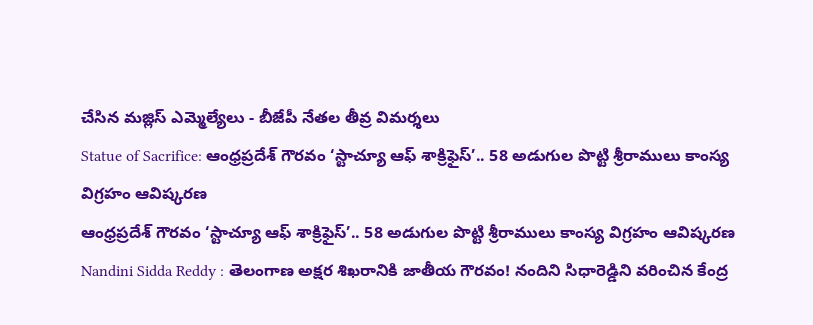చేసిన మజ్లిస్ ఎమ్మెల్యేలు - బీజేపీ నేతల తీవ్ర విమర్శలు
Statue of Sacrifice: ఆంధ్రప్రదేశ్ గౌరవం ‘స్టాచ్యూ ఆఫ్ శాక్రిఫైస్’.. 58 అడుగుల పొట్టి శ్రీరాములు కాంస్య విగ్రహం ఆవిష్కరణ
ఆంధ్రప్రదేశ్ గౌరవం ‘స్టాచ్యూ ఆఫ్ శాక్రిఫైస్’.. 58 అడుగుల పొట్టి శ్రీరాములు కాంస్య విగ్రహం ఆవిష్కరణ
Nandini Sidda Reddy : తెలంగాణ అక్షర శిఖరానికి జాతీయ గౌరవం! నందిని సిధారెడ్డిని వరించిన కేంద్ర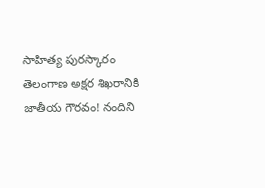సాహిత్య పురస్కారం
తెలంగాణ అక్షర శిఖరానికి జాతీయ గౌరవం! నందిని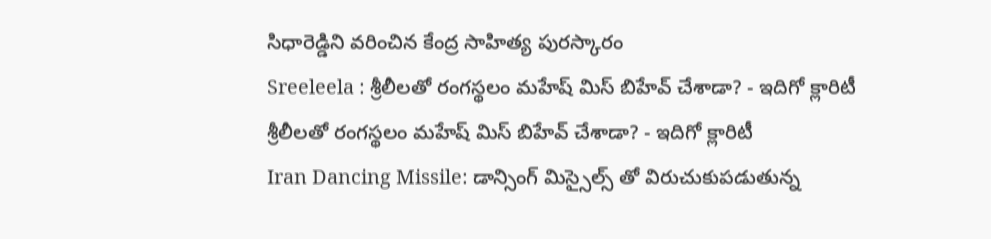సిధారెడ్డిని వరించిన కేంద్ర సాహిత్య పురస్కారం
Sreeleela : శ్రీలీలతో రంగస్థలం మహేష్ మిస్ బిహేవ్ చేశాడా? - ఇదిగో క్లారిటీ
శ్రీలీలతో రంగస్థలం మహేష్ మిస్ బిహేవ్ చేశాడా? - ఇదిగో క్లారిటీ
Iran Dancing Missile: డాన్సింగ్ మిస్సైల్స్ తో విరుచుకుపడుతున్న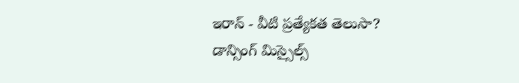ఇరాన్ - వీటి ప్రత్యేకత తెలుసా?
డాన్సింగ్ మిస్సైల్స్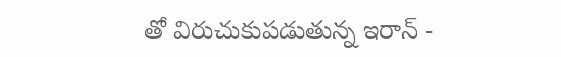తో విరుచుకుపడుతున్న ఇరాన్ -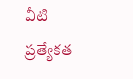వీటి ప్రత్యేకత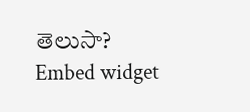తెలుసా?
Embed widget